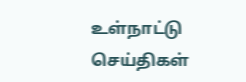உள்நாட்டு செய்திகள்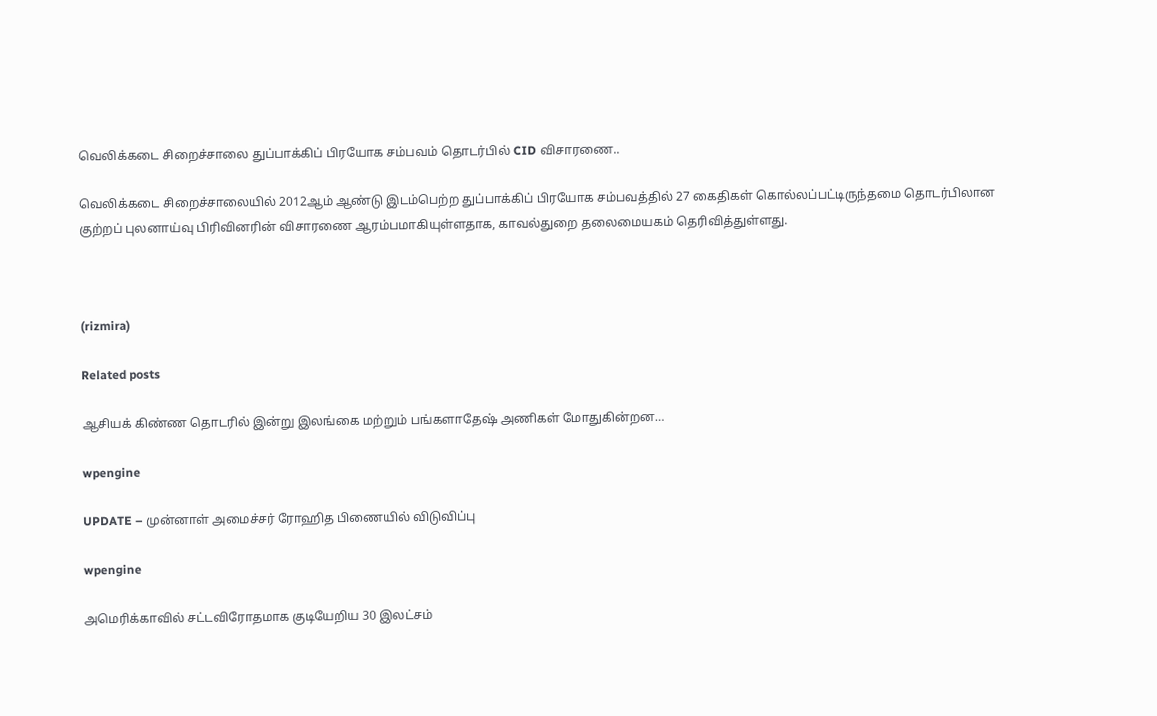வெலிக்கடை சிறைச்சாலை துப்பாக்கிப் பிரயோக சம்பவம் தொடர்பில் CID விசாரணை..

வெலிக்கடை சிறைச்சாலையில் 2012ஆம் ஆண்டு இடம்பெற்ற துப்பாக்கிப் பிரயோக சம்பவத்தில் 27 கைதிகள் கொல்லப்பட்டிருந்தமை தொடர்பிலான குற்றப் புலனாய்வு பிரிவினரின் விசாரணை ஆரம்பமாகியுள்ளதாக, காவல்துறை தலைமையகம் தெரிவித்துள்ளது.



(rizmira)

Related posts

ஆசியக் கிண்ண தொடரில் இன்று இலங்கை மற்றும் பங்களாதேஷ் அணிகள் மோதுகின்றன…

wpengine

UPDATE – முன்னாள் அமைச்சர் ரோஹித பிணையில் விடுவிப்பு

wpengine

அமெரிக்காவில் சட்டவிரோதமாக குடியேறிய 30 இலட்சம்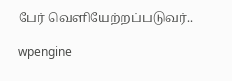பேர் வெளியேற்றப்படுவர்..

wpengine